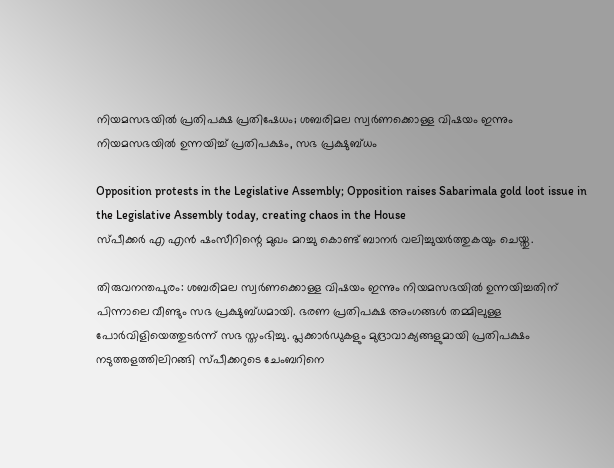നിയമസഭയിൽ പ്രതിപക്ഷ പ്രതിഷേധം; ശബരിമല സ്വര്‍ണക്കൊള്ള വിഷയം ഇന്നും നിയമസഭയില്‍ ഉന്നയിച്ച് പ്രതിപക്ഷം, സഭ പ്രക്ഷുബ്ധം

Opposition protests in the Legislative Assembly; Opposition raises Sabarimala gold loot issue in the Legislative Assembly today, creating chaos in the House
സ്പീക്കര്‍ എ എന്‍ ഷംസീറിന്റെ മുഖം മറച്ചു കൊണ്ട് ബാനര്‍ വലിച്ചുയര്‍ത്തുകയും ചെയ്തു.

തിരുവനന്തപുരം: ശബരിമല സ്വര്‍ണക്കൊള്ള വിഷയം ഇന്നും നിയമസഭയില്‍ ഉന്നയിച്ചതിന് പിന്നാലെ വീണ്ടും സഭ പ്രക്ഷുബ്ധമായി. ഭരണ പ്രതിപക്ഷ അംഗങ്ങള്‍ തമ്മിലുള്ള പോര്‍വിളിയെത്തുടര്‍ന്ന് സഭ സ്തംഭിച്ചു. പ്ലക്കാര്‍ഡുകളും മുദ്രാവാക്യങ്ങളുമായി പ്രതിപക്ഷം  നടുത്തളത്തിലിറങ്ങി സ്പീക്കറുടെ ചേംബറിനെ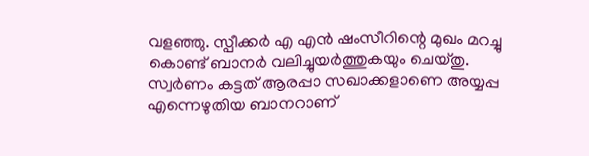വളഞ്ഞു. സ്പീക്കര്‍ എ എന്‍ ഷംസീറിന്റെ മുഖം മറച്ചു കൊണ്ട് ബാനര്‍ വലിച്ചുയര്‍ത്തുകയും ചെയ്തു. സ്വര്‍ണം കട്ടത് ആരപ്പാ സഖാക്കളാണെ അയ്യപ്പ എന്നെഴുതിയ ബാനറാണ്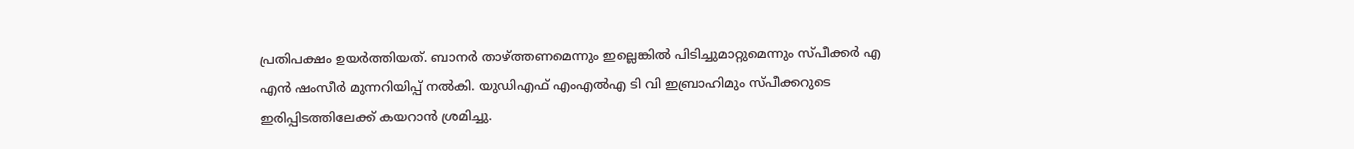പ്രതിപക്ഷം ഉയര്‍ത്തിയത്. ബാനര്‍ താഴ്ത്തണമെന്നും ഇല്ലെങ്കില്‍ പിടിച്ചുമാറ്റുമെന്നും സ്പീക്കര്‍ എ എന്‍ ഷംസീര്‍ മുന്നറിയിപ്പ് നല്‍കി. യുഡിഎഫ് എംഎല്‍എ ടി വി ഇബ്രാഹിമും സ്പീക്കറുടെ ഇരിപ്പിടത്തിലേക്ക് കയറാന്‍ ശ്രമിച്ചു.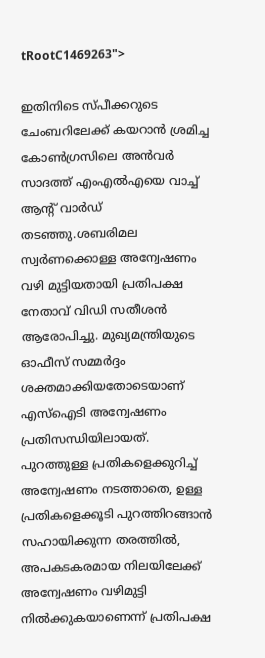tRootC1469263">

ഇതിനിടെ സ്പീക്കറുടെ ചേംബറിലേക്ക് കയറാന്‍ ശ്രമിച്ച കോണ്‍ഗ്രസിലെ അന്‍വര്‍ സാദത്ത് എംഎല്‍എയെ വാച്ച് ആന്റ് വാര്‍ഡ് തടഞ്ഞു.ശബരിമല സ്വര്‍ണക്കൊള്ള അന്വേഷണം വഴി മുട്ടിയതായി പ്രതിപക്ഷ നേതാവ് വിഡി സതീശന്‍ ആരോപിച്ചു. മുഖ്യമന്ത്രിയുടെ ഓഫീസ് സമ്മര്‍ദ്ദം ശക്തമാക്കിയതോടെയാണ് എസ്‌ഐടി അന്വേഷണം പ്രതിസന്ധിയിലായത്. പുറത്തുള്ള പ്രതികളെക്കുറിച്ച് അന്വേഷണം നടത്താതെ, ഉള്ള പ്രതികളെക്കൂടി പുറത്തിറങ്ങാന്‍ സഹായിക്കുന്ന തരത്തില്‍, അപകടകരമായ നിലയിലേക്ക് അന്വേഷണം വഴിമുട്ടി നില്‍ക്കുകയാണെന്ന് പ്രതിപക്ഷ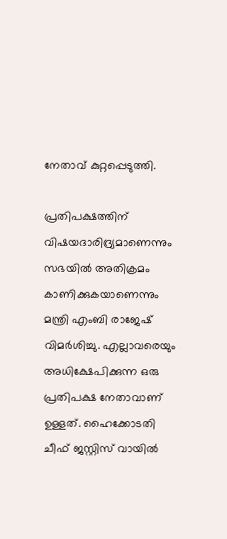നേതാവ് കുറ്റപ്പെടുത്തി.

പ്രതിപക്ഷത്തിന് വിഷയദാരിദ്ര്യമാണെന്നും സഭയില്‍ അതിക്രമം കാണിക്കുകയാണെന്നും മന്ത്രി എംബി രാജേഷ് വിമർശിച്ചു. എല്ലാവരെയും അധിക്ഷേപിക്കുന്ന ഒരു പ്രതിപക്ഷ നേതാവാണ് ഉള്ളത്. ഹൈക്കോടതി ചീഫ് ജസ്റ്റിസ് വായിൽ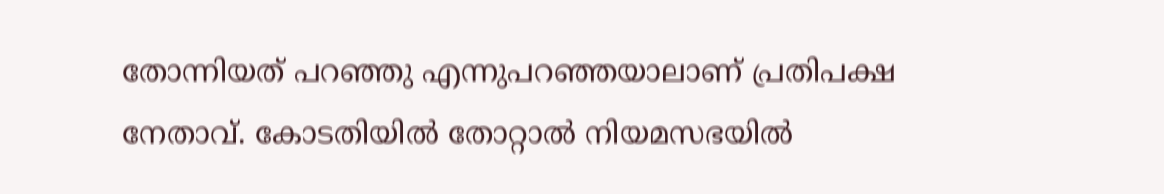തോന്നിയത് പറഞ്ഞു എന്നുപറഞ്ഞയാലാണ് പ്രതിപക്ഷ നേതാവ്. കോടതിയിൽ തോറ്റാൽ നിയമസഭയിൽ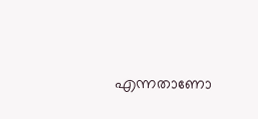എന്നതാണോ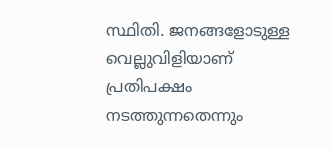സ്ഥിതി. ജനങ്ങളോടുള്ള വെല്ലുവിളിയാണ് പ്രതിപക്ഷം നടത്തുന്നതെന്നും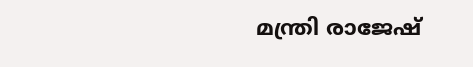മന്ത്രി രാജേഷ്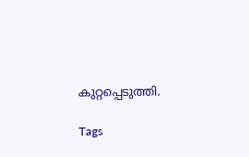കുറ്റപ്പെടുത്തി.

Tags